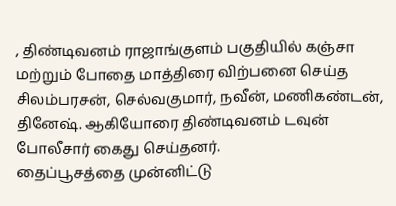, திண்டிவனம் ராஜாங்குளம் பகுதியில் கஞ்சா மற்றும் போதை மாத்திரை விற்பனை செய்த சிலம்பரசன், செல்வகுமார், நவீன், மணிகண்டன், தினேஷ். ஆகியோரை திண்டிவனம் டவுன் போலீசார் கைது செய்தனர்.
தைப்பூசத்தை முன்னிட்டு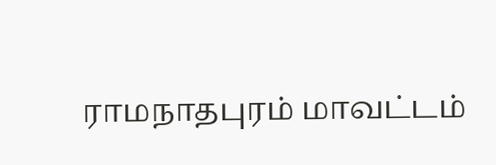ராமநாதபுரம் மாவட்டம்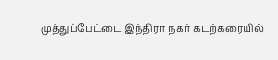முத்துப்பேட்டை இந்திரா நகர் கடற்கரையில்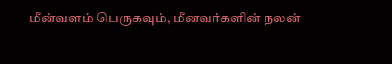மீன்வளம் பெருகவும், மீனவர்களின் நலன்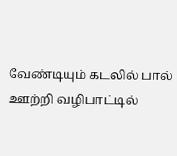வேண்டியும் கடலில் பால் ஊற்றி வழிபாட்டில்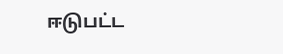ஈடுபட்ட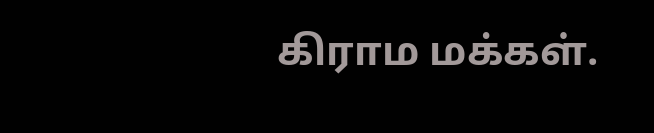கிராம மக்கள்.